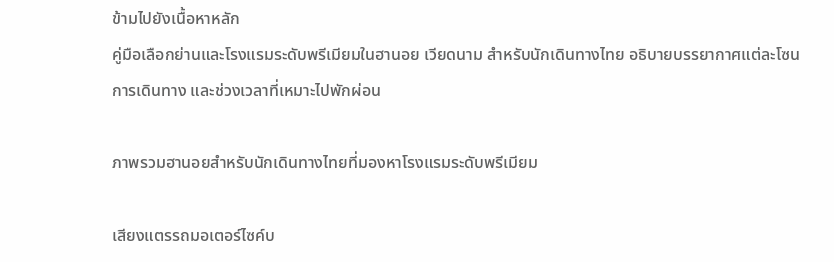ข้ามไปยังเนื้อหาหลัก
คู่มือเลือกย่านและโรงแรมระดับพรีเมียมในฮานอย เวียดนาม สำหรับนักเดินทางไทย อธิบายบรรยากาศแต่ละโซน การเดินทาง และช่วงเวลาที่เหมาะไปพักผ่อน

ภาพรวมฮานอยสำหรับนักเดินทางไทยที่มองหาโรงแรมระดับพรีเมียม

เสียงแตรรถมอเตอร์ไซค์บ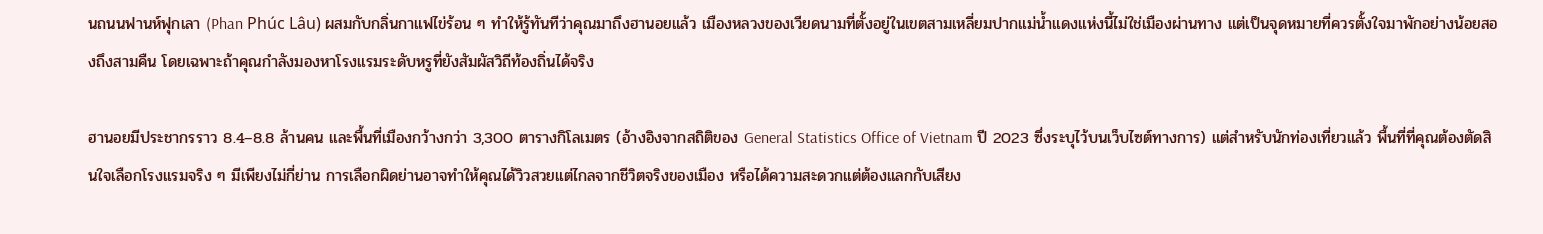นถนนฟานห์ฟุกเลา (Phan Phúc Lâu) ผสมกับกลิ่นกาแฟไข่ร้อน ๆ ทำให้รู้ทันทีว่าคุณมาถึงฮานอยแล้ว เมืองหลวงของเวียดนามที่ตั้งอยู่ในเขตสามเหลี่ยมปากแม่น้ำแดงแห่งนี้ไม่ใช่เมืองผ่านทาง แต่เป็นจุดหมายที่ควรตั้งใจมาพักอย่างน้อยสองถึงสามคืน โดยเฉพาะถ้าคุณกำลังมองหาโรงแรมระดับหรูที่ยังสัมผัสวิถีท้องถิ่นได้จริง

ฮานอยมีประชากรราว 8.4–8.8 ล้านคน และพื้นที่เมืองกว้างกว่า 3,300 ตารางกิโลเมตร (อ้างอิงจากสถิติของ General Statistics Office of Vietnam ปี 2023 ซึ่งระบุไว้บนเว็บไซต์ทางการ) แต่สำหรับนักท่องเที่ยวแล้ว พื้นที่ที่คุณต้องตัดสินใจเลือกโรงแรมจริง ๆ มีเพียงไม่กี่ย่าน การเลือกผิดย่านอาจทำให้คุณได้วิวสวยแต่ไกลจากชีวิตจริงของเมือง หรือได้ความสะดวกแต่ต้องแลกกับเสียง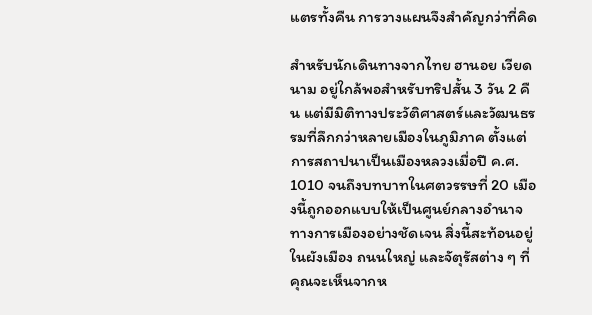แตรทั้งคืน การวางแผนจึงสำคัญกว่าที่คิด

สำหรับนักเดินทางจากไทย ฮานอย เวียดนาม อยู่ใกล้พอสำหรับทริปสั้น 3 วัน 2 คืน แต่มีมิติทางประวัติศาสตร์และวัฒนธรรมที่ลึกกว่าหลายเมืองในภูมิภาค ตั้งแต่การสถาปนาเป็นเมืองหลวงเมื่อปี ค.ศ. 1010 จนถึงบทบาทในศตวรรษที่ 20 เมืองนี้ถูกออกแบบให้เป็นศูนย์กลางอำนาจทางการเมืองอย่างชัดเจน สิ่งนี้สะท้อนอยู่ในผังเมือง ถนนใหญ่ และจัตุรัสต่าง ๆ ที่คุณจะเห็นจากห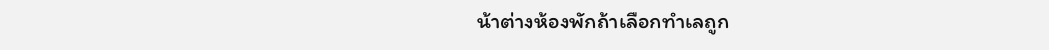น้าต่างห้องพักถ้าเลือกทำเลถูก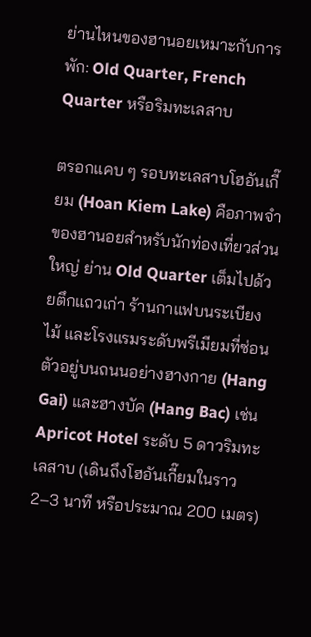ย่านไหนของฮานอยเหมาะกับการพัก: Old Quarter, French Quarter หรือริมทะเลสาบ

ตรอกแคบ ๆ รอบทะเลสาบโฮอันเกี๊ยม (Hoan Kiem Lake) คือภาพจำของฮานอยสำหรับนักท่องเที่ยวส่วนใหญ่ ย่าน Old Quarter เต็มไปด้วยตึกแถวเก่า ร้านกาแฟบนระเบียงไม้ และโรงแรมระดับพรีเมียมที่ซ่อนตัวอยู่บนถนนอย่างฮางกาย (Hang Gai) และฮางบัค (Hang Bac) เช่น Apricot Hotel ระดับ 5 ดาวริมทะเลสาบ (เดินถึงโฮอันเกี๊ยมในราว 2–3 นาที หรือประมาณ 200 เมตร)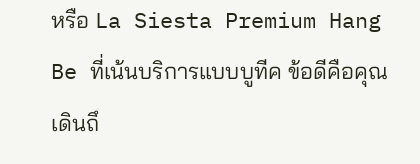หรือ La Siesta Premium Hang Be ที่เน้นบริการแบบบูทีค ข้อดีคือคุณเดินถึ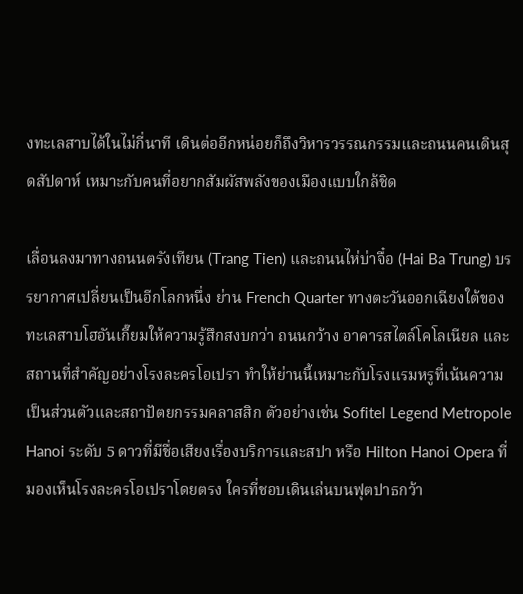งทะเลสาบได้ในไม่กี่นาที เดินต่ออีกหน่อยก็ถึงวิหารวรรณกรรมและถนนคนเดินสุดสัปดาห์ เหมาะกับคนที่อยากสัมผัสพลังของเมืองแบบใกล้ชิด

เลื่อนลงมาทางถนนตรังเทียน (Trang Tien) และถนนไห่บ่าจื๋อ (Hai Ba Trung) บรรยากาศเปลี่ยนเป็นอีกโลกหนึ่ง ย่าน French Quarter ทางตะวันออกเฉียงใต้ของทะเลสาบโฮอันเกี๊ยมให้ความรู้สึกสงบกว่า ถนนกว้าง อาคารสไตล์โคโลเนียล และสถานที่สำคัญอย่างโรงละครโอเปรา ทำให้ย่านนี้เหมาะกับโรงแรมหรูที่เน้นความเป็นส่วนตัวและสถาปัตยกรรมคลาสสิก ตัวอย่างเช่น Sofitel Legend Metropole Hanoi ระดับ 5 ดาวที่มีชื่อเสียงเรื่องบริการและสปา หรือ Hilton Hanoi Opera ที่มองเห็นโรงละครโอเปราโดยตรง ใครที่ชอบเดินเล่นบนฟุตปาธกว้า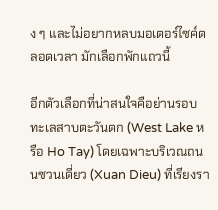ง ๆ และไม่อยากหลบมอเตอร์ไซค์ตลอดเวลา มักเลือกพักแถวนี้

อีกตัวเลือกที่น่าสนใจคือย่านรอบทะเลสาบตะวันตก (West Lake หรือ Ho Tay) โดยเฉพาะบริเวณถนนซวนเดี่ยว (Xuan Dieu) ที่เรียงรา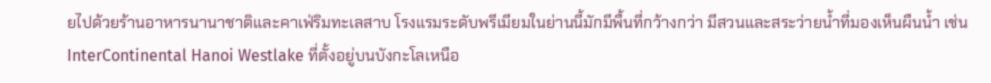ยไปด้วยร้านอาหารนานาชาติและคาเฟ่ริมทะเลสาบ โรงแรมระดับพรีเมียมในย่านนี้มักมีพื้นที่กว้างกว่า มีสวนและสระว่ายน้ำที่มองเห็นผืนน้ำ เช่น InterContinental Hanoi Westlake ที่ตั้งอยู่บนบังกะโลเหนือ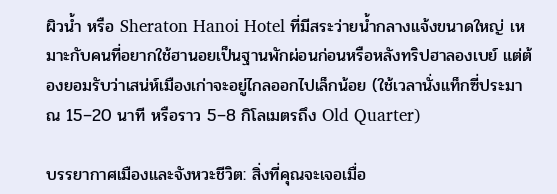ผิวน้ำ หรือ Sheraton Hanoi Hotel ที่มีสระว่ายน้ำกลางแจ้งขนาดใหญ่ เหมาะกับคนที่อยากใช้ฮานอยเป็นฐานพักผ่อนก่อนหรือหลังทริปฮาลองเบย์ แต่ต้องยอมรับว่าเสน่ห์เมืองเก่าจะอยู่ไกลออกไปเล็กน้อย (ใช้เวลานั่งแท็กซี่ประมาณ 15–20 นาที หรือราว 5–8 กิโลเมตรถึง Old Quarter)

บรรยากาศเมืองและจังหวะชีวิต: สิ่งที่คุณจะเจอเมื่อ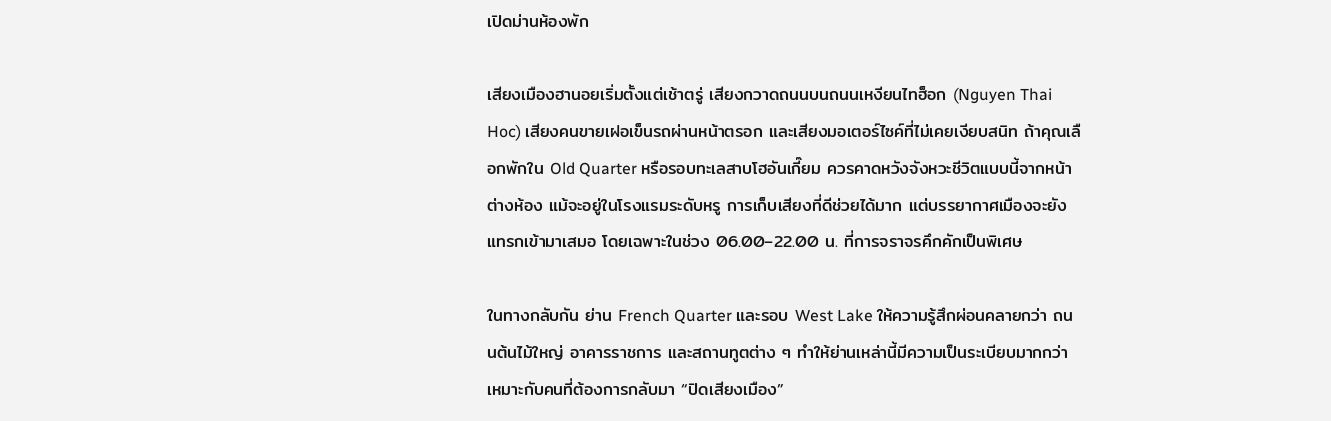เปิดม่านห้องพัก

เสียงเมืองฮานอยเริ่มตั้งแต่เช้าตรู่ เสียงกวาดถนนบนถนนเหงียนไทฮ็อก (Nguyen Thai Hoc) เสียงคนขายเฝอเข็นรถผ่านหน้าตรอก และเสียงมอเตอร์ไซค์ที่ไม่เคยเงียบสนิท ถ้าคุณเลือกพักใน Old Quarter หรือรอบทะเลสาบโฮอันเกี๊ยม ควรคาดหวังจังหวะชีวิตแบบนี้จากหน้าต่างห้อง แม้จะอยู่ในโรงแรมระดับหรู การเก็บเสียงที่ดีช่วยได้มาก แต่บรรยากาศเมืองจะยังแทรกเข้ามาเสมอ โดยเฉพาะในช่วง 06.00–22.00 น. ที่การจราจรคึกคักเป็นพิเศษ

ในทางกลับกัน ย่าน French Quarter และรอบ West Lake ให้ความรู้สึกผ่อนคลายกว่า ถนนต้นไม้ใหญ่ อาคารราชการ และสถานทูตต่าง ๆ ทำให้ย่านเหล่านี้มีความเป็นระเบียบมากกว่า เหมาะกับคนที่ต้องการกลับมา “ปิดเสียงเมือง”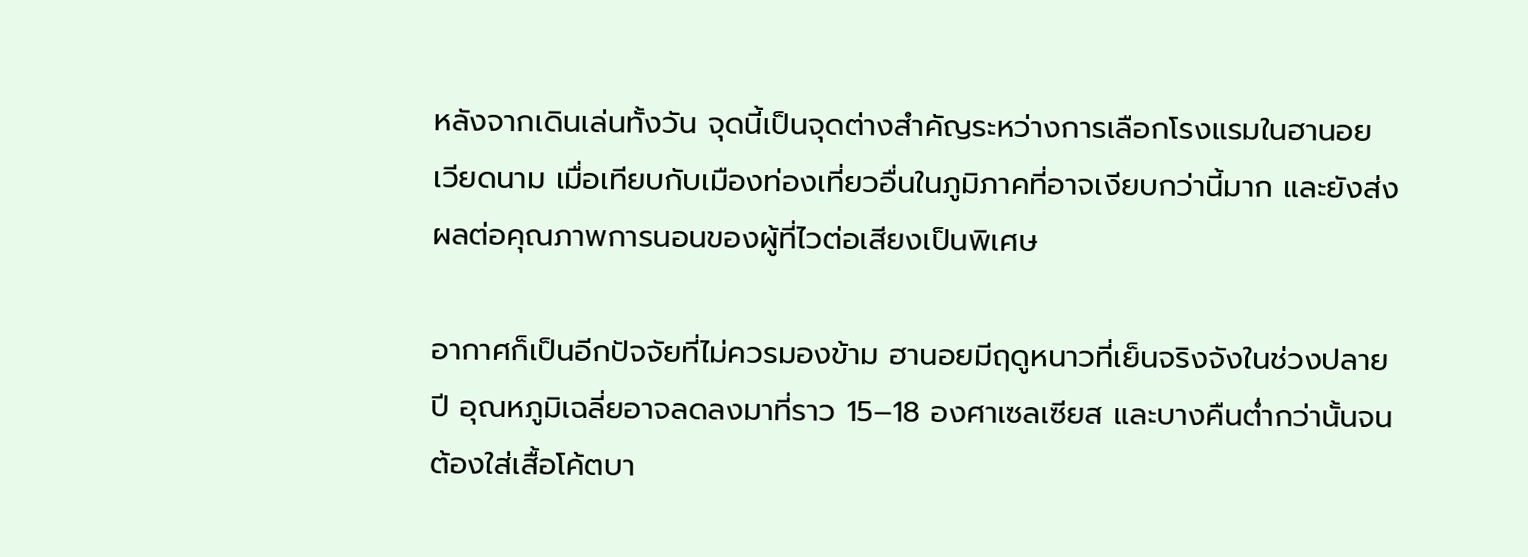หลังจากเดินเล่นทั้งวัน จุดนี้เป็นจุดต่างสำคัญระหว่างการเลือกโรงแรมในฮานอย เวียดนาม เมื่อเทียบกับเมืองท่องเที่ยวอื่นในภูมิภาคที่อาจเงียบกว่านี้มาก และยังส่งผลต่อคุณภาพการนอนของผู้ที่ไวต่อเสียงเป็นพิเศษ

อากาศก็เป็นอีกปัจจัยที่ไม่ควรมองข้าม ฮานอยมีฤดูหนาวที่เย็นจริงจังในช่วงปลายปี อุณหภูมิเฉลี่ยอาจลดลงมาที่ราว 15–18 องศาเซลเซียส และบางคืนต่ำกว่านั้นจนต้องใส่เสื้อโค้ตบา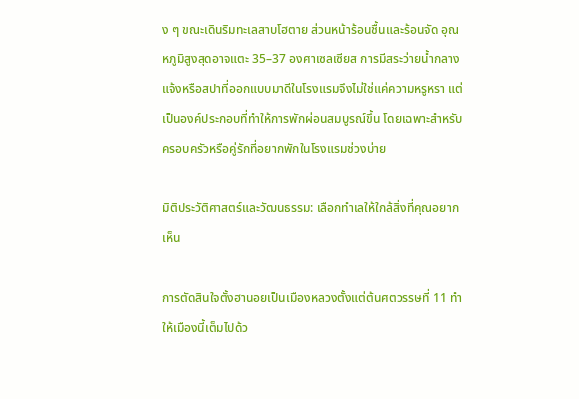ง ๆ ขณะเดินริมทะเลสาบโฮตาย ส่วนหน้าร้อนชื้นและร้อนจัด อุณหภูมิสูงสุดอาจแตะ 35–37 องศาเซลเซียส การมีสระว่ายน้ำกลางแจ้งหรือสปาที่ออกแบบมาดีในโรงแรมจึงไม่ใช่แค่ความหรูหรา แต่เป็นองค์ประกอบที่ทำให้การพักผ่อนสมบูรณ์ขึ้น โดยเฉพาะสำหรับครอบครัวหรือคู่รักที่อยากพักในโรงแรมช่วงบ่าย

มิติประวัติศาสตร์และวัฒนธรรม: เลือกทำเลให้ใกล้สิ่งที่คุณอยากเห็น

การตัดสินใจตั้งฮานอยเป็นเมืองหลวงตั้งแต่ต้นศตวรรษที่ 11 ทำให้เมืองนี้เต็มไปด้ว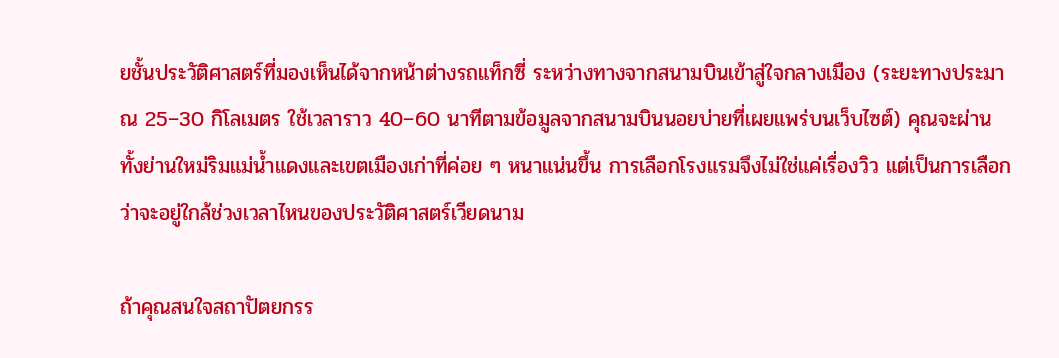ยชั้นประวัติศาสตร์ที่มองเห็นได้จากหน้าต่างรถแท็กซี่ ระหว่างทางจากสนามบินเข้าสู่ใจกลางเมือง (ระยะทางประมาณ 25–30 กิโลเมตร ใช้เวลาราว 40–60 นาทีตามข้อมูลจากสนามบินนอยบ่ายที่เผยแพร่บนเว็บไซต์) คุณจะผ่านทั้งย่านใหม่ริมแม่น้ำแดงและเขตเมืองเก่าที่ค่อย ๆ หนาแน่นขึ้น การเลือกโรงแรมจึงไม่ใช่แค่เรื่องวิว แต่เป็นการเลือกว่าจะอยู่ใกล้ช่วงเวลาไหนของประวัติศาสตร์เวียดนาม

ถ้าคุณสนใจสถาปัตยกรร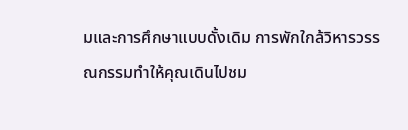มและการศึกษาแบบดั้งเดิม การพักใกล้วิหารวรรณกรรมทำให้คุณเดินไปชม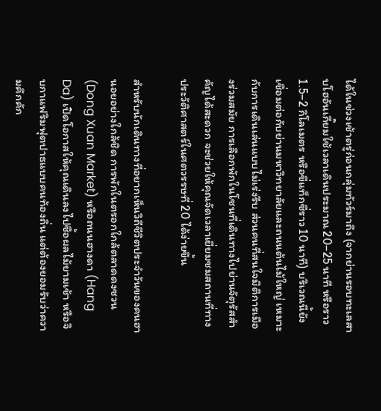ได้ในช่วงเช้าตรู่ก่อนกลุ่มทัวร์มาถึง (จากย่านรอบทะเลสาบโฮอันเกี๊ยมใช้เวลาเดินประมาณ 20–25 นาที หรือราว 1.5–2 กิโลเมตร หรือขี่แท็กซี่ราว 10 นาที) บริเวณนี้ยังเชื่อมต่อกับย่านมหาวิทยาลัยและถนนต้นไม้ใหญ่ เหมาะกับการเดินเล่นแบบไม่เร่งรีบ ส่วนคนที่สนใจมิติการเมืองร่วมสมัย การเลือกพักในโซนที่เดินทางไปย่านจัตุรัสสำคัญได้สะดวก จะช่วยให้คุณจัดเวลาเยี่ยมชมสถานที่ทางประวัติศาสตร์ในศตวรรษที่ 20 ได้ง่ายขึ้น

สำหรับนักเดินทางที่อยากเห็นวิถีชีวิตประจำวันของคนฮานอยอย่างใกล้ชิด การพักในตรอกใกล้ตลาดดงซวน (Dong Xuan Market) หรือถนนฮางดา (Hang Da) เปิดโอกาสให้คุณเดินลงไปซื้อผลไม้ยามเช้า หรือจิบกาแฟริมฟุตปาธแบบคนท้องถิ่น แต่ต้องยอมรับว่าความคึกคัก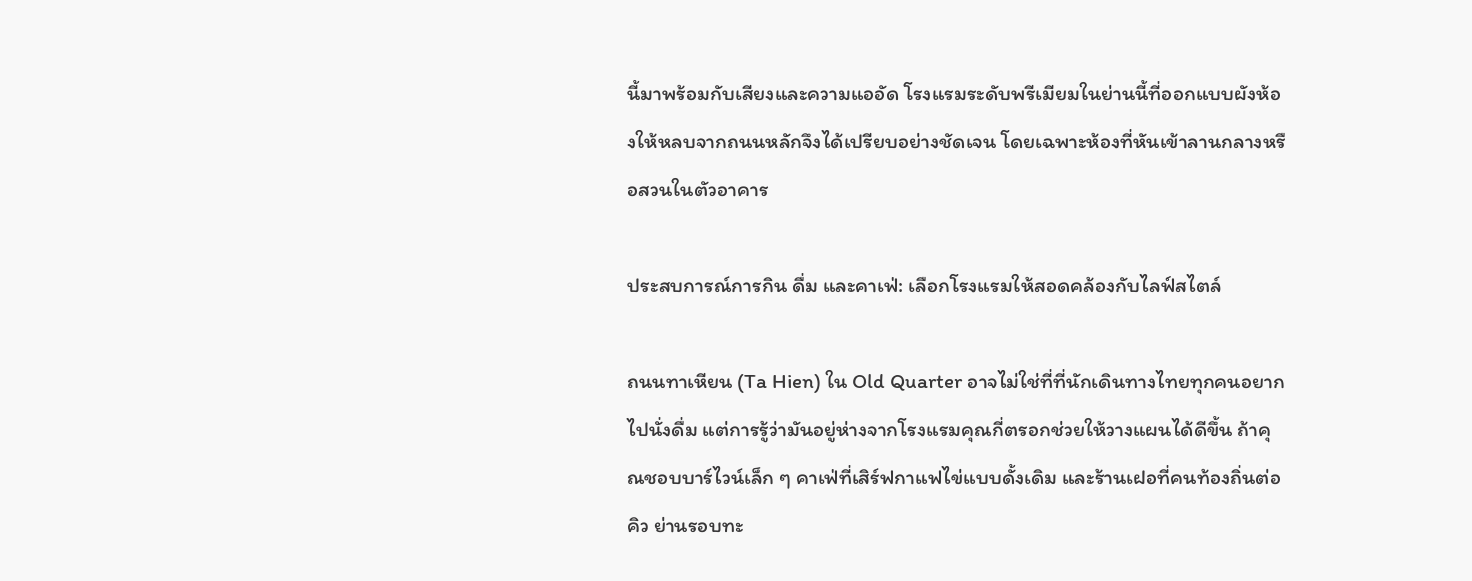นี้มาพร้อมกับเสียงและความแออัด โรงแรมระดับพรีเมียมในย่านนี้ที่ออกแบบผังห้องให้หลบจากถนนหลักจึงได้เปรียบอย่างชัดเจน โดยเฉพาะห้องที่หันเข้าลานกลางหรือสวนในตัวอาคาร

ประสบการณ์การกิน ดื่ม และคาเฟ่: เลือกโรงแรมให้สอดคล้องกับไลฟ์สไตล์

ถนนทาเหียน (Ta Hien) ใน Old Quarter อาจไม่ใช่ที่ที่นักเดินทางไทยทุกคนอยากไปนั่งดื่ม แต่การรู้ว่ามันอยู่ห่างจากโรงแรมคุณกี่ตรอกช่วยให้วางแผนได้ดีขึ้น ถ้าคุณชอบบาร์ไวน์เล็ก ๆ คาเฟ่ที่เสิร์ฟกาแฟไข่แบบดั้งเดิม และร้านเฝอที่คนท้องถิ่นต่อคิว ย่านรอบทะ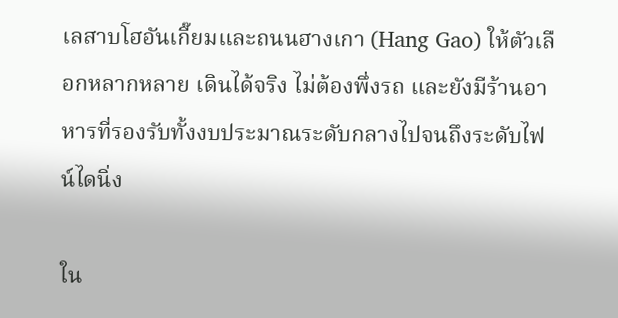เลสาบโฮอันเกี๊ยมและถนนฮางเกา (Hang Gao) ให้ตัวเลือกหลากหลาย เดินได้จริง ไม่ต้องพึ่งรถ และยังมีร้านอาหารที่รองรับทั้งงบประมาณระดับกลางไปจนถึงระดับไฟน์ไดนิ่ง

ใน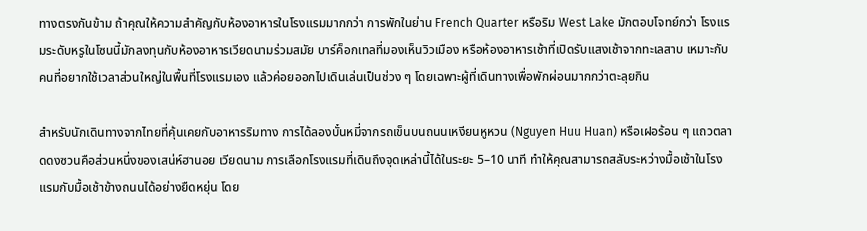ทางตรงกันข้าม ถ้าคุณให้ความสำคัญกับห้องอาหารในโรงแรมมากกว่า การพักในย่าน French Quarter หรือริม West Lake มักตอบโจทย์กว่า โรงแรมระดับหรูในโซนนี้มักลงทุนกับห้องอาหารเวียดนามร่วมสมัย บาร์ค็อกเทลที่มองเห็นวิวเมือง หรือห้องอาหารเช้าที่เปิดรับแสงเช้าจากทะเลสาบ เหมาะกับคนที่อยากใช้เวลาส่วนใหญ่ในพื้นที่โรงแรมเอง แล้วค่อยออกไปเดินเล่นเป็นช่วง ๆ โดยเฉพาะผู้ที่เดินทางเพื่อพักผ่อนมากกว่าตะลุยกิน

สำหรับนักเดินทางจากไทยที่คุ้นเคยกับอาหารริมทาง การได้ลองบั๋นหมี่จากรถเข็นบนถนนเหงียนหูหวน (Nguyen Huu Huan) หรือเฝอร้อน ๆ แถวตลาดดงซวนคือส่วนหนึ่งของเสน่ห์ฮานอย เวียดนาม การเลือกโรงแรมที่เดินถึงจุดเหล่านี้ได้ในระยะ 5–10 นาที ทำให้คุณสามารถสลับระหว่างมื้อเช้าในโรงแรมกับมื้อเช้าข้างถนนได้อย่างยืดหยุ่น โดย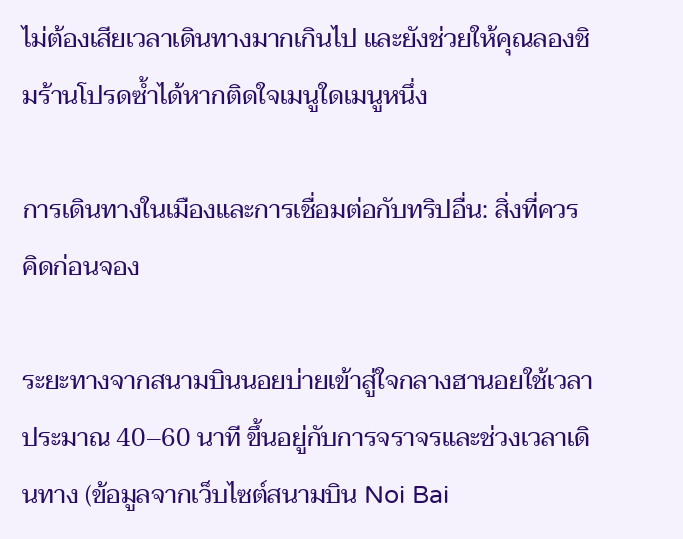ไม่ต้องเสียเวลาเดินทางมากเกินไป และยังช่วยให้คุณลองชิมร้านโปรดซ้ำได้หากติดใจเมนูใดเมนูหนึ่ง

การเดินทางในเมืองและการเชื่อมต่อกับทริปอื่น: สิ่งที่ควรคิดก่อนจอง

ระยะทางจากสนามบินนอยบ่ายเข้าสู่ใจกลางฮานอยใช้เวลาประมาณ 40–60 นาที ขึ้นอยู่กับการจราจรและช่วงเวลาเดินทาง (ข้อมูลจากเว็บไซต์สนามบิน Noi Bai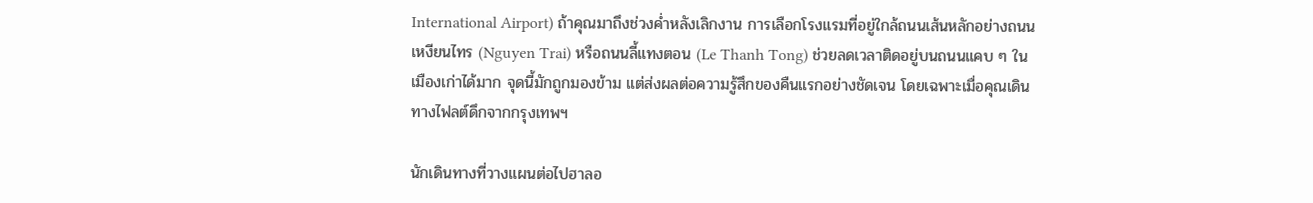International Airport) ถ้าคุณมาถึงช่วงค่ำหลังเลิกงาน การเลือกโรงแรมที่อยู่ใกล้ถนนเส้นหลักอย่างถนนเหงียนไทร (Nguyen Trai) หรือถนนลี้แทงตอน (Le Thanh Tong) ช่วยลดเวลาติดอยู่บนถนนแคบ ๆ ในเมืองเก่าได้มาก จุดนี้มักถูกมองข้าม แต่ส่งผลต่อความรู้สึกของคืนแรกอย่างชัดเจน โดยเฉพาะเมื่อคุณเดินทางไฟลต์ดึกจากกรุงเทพฯ

นักเดินทางที่วางแผนต่อไปฮาลอ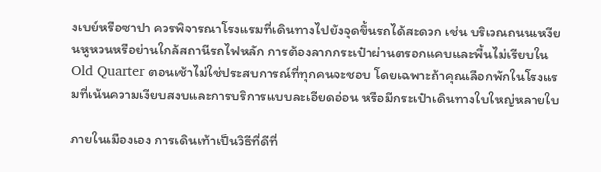งเบย์หรือซาปา ควรพิจารณาโรงแรมที่เดินทางไปยังจุดขึ้นรถได้สะดวก เช่น บริเวณถนนเหงียนหูหวนหรือย่านใกล้สถานีรถไฟหลัก การต้องลากกระเป๋าผ่านตรอกแคบและพื้นไม่เรียบใน Old Quarter ตอนเช้าไม่ใช่ประสบการณ์ที่ทุกคนจะชอบ โดยเฉพาะถ้าคุณเลือกพักในโรงแรมที่เน้นความเงียบสงบและการบริการแบบละเอียดอ่อน หรือมีกระเป๋าเดินทางใบใหญ่หลายใบ

ภายในเมืองเอง การเดินเท้าเป็นวิธีที่ดีที่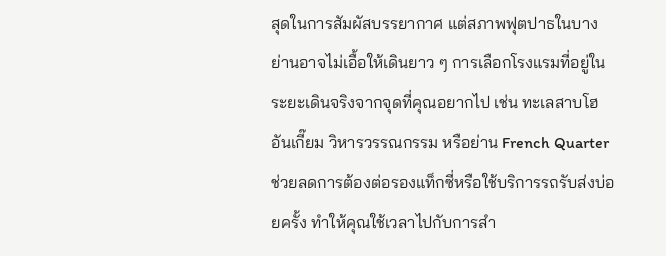สุดในการสัมผัสบรรยากาศ แต่สภาพฟุตปาธในบางย่านอาจไม่เอื้อให้เดินยาว ๆ การเลือกโรงแรมที่อยู่ในระยะเดินจริงจากจุดที่คุณอยากไป เช่น ทะเลสาบโฮอันเกี๊ยม วิหารวรรณกรรม หรือย่าน French Quarter ช่วยลดการต้องต่อรองแท็กซี่หรือใช้บริการรถรับส่งบ่อยครั้ง ทำให้คุณใช้เวลาไปกับการสำ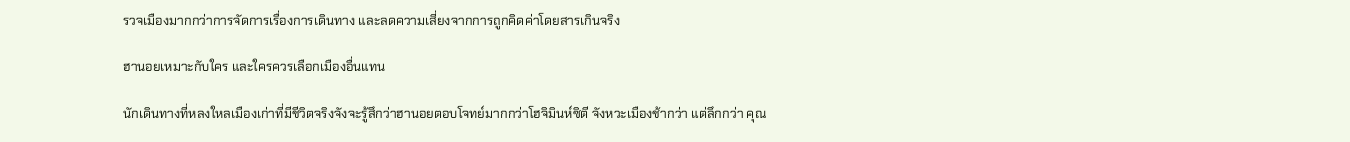รวจเมืองมากกว่าการจัดการเรื่องการเดินทาง และลดความเสี่ยงจากการถูกคิดค่าโดยสารเกินจริง

ฮานอยเหมาะกับใคร และใครควรเลือกเมืองอื่นแทน

นักเดินทางที่หลงใหลเมืองเก่าที่มีชีวิตจริงจังจะรู้สึกว่าฮานอยตอบโจทย์มากกว่าโฮจิมินห์ซิตี จังหวะเมืองช้ากว่า แต่ลึกกว่า คุณ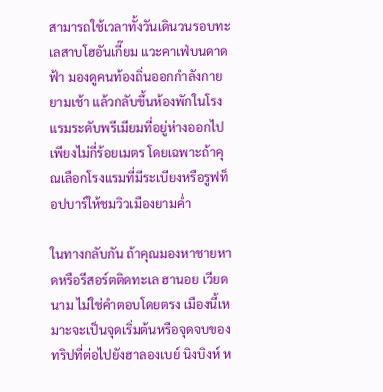สามารถใช้เวลาทั้งวันเดินวนรอบทะเลสาบโฮอันเกี๊ยม แวะคาเฟ่บนดาดฟ้า มองดูคนท้องถิ่นออกกำลังกายยามเช้า แล้วกลับขึ้นห้องพักในโรงแรมระดับพรีเมียมที่อยู่ห่างออกไปเพียงไม่กี่ร้อยเมตร โดยเฉพาะถ้าคุณเลือกโรงแรมที่มีระเบียงหรือรูฟท็อปบาร์ให้ชมวิวเมืองยามค่ำ

ในทางกลับกัน ถ้าคุณมองหาชายหาดหรือรีสอร์ตติดทะเล ฮานอย เวียดนาม ไม่ใช่คำตอบโดยตรง เมืองนี้เหมาะจะเป็นจุดเริ่มต้นหรือจุดจบของทริปที่ต่อไปยังฮาลองเบย์ นิงบิงห์ ห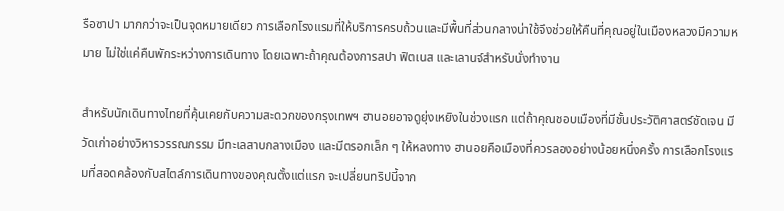รือซาปา มากกว่าจะเป็นจุดหมายเดียว การเลือกโรงแรมที่ให้บริการครบถ้วนและมีพื้นที่ส่วนกลางน่าใช้จึงช่วยให้คืนที่คุณอยู่ในเมืองหลวงมีความหมาย ไม่ใช่แค่คืนพักระหว่างการเดินทาง โดยเฉพาะถ้าคุณต้องการสปา ฟิตเนส และเลานจ์สำหรับนั่งทำงาน

สำหรับนักเดินทางไทยที่คุ้นเคยกับความสะดวกของกรุงเทพฯ ฮานอยอาจดูยุ่งเหยิงในช่วงแรก แต่ถ้าคุณชอบเมืองที่มีชั้นประวัติศาสตร์ชัดเจน มีวัดเก่าอย่างวิหารวรรณกรรม มีทะเลสาบกลางเมือง และมีตรอกเล็ก ๆ ให้หลงทาง ฮานอยคือเมืองที่ควรลองอย่างน้อยหนึ่งครั้ง การเลือกโรงแรมที่สอดคล้องกับสไตล์การเดินทางของคุณตั้งแต่แรก จะเปลี่ยนทริปนี้จาก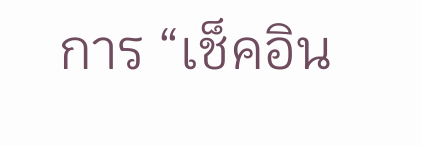การ “เช็คอิน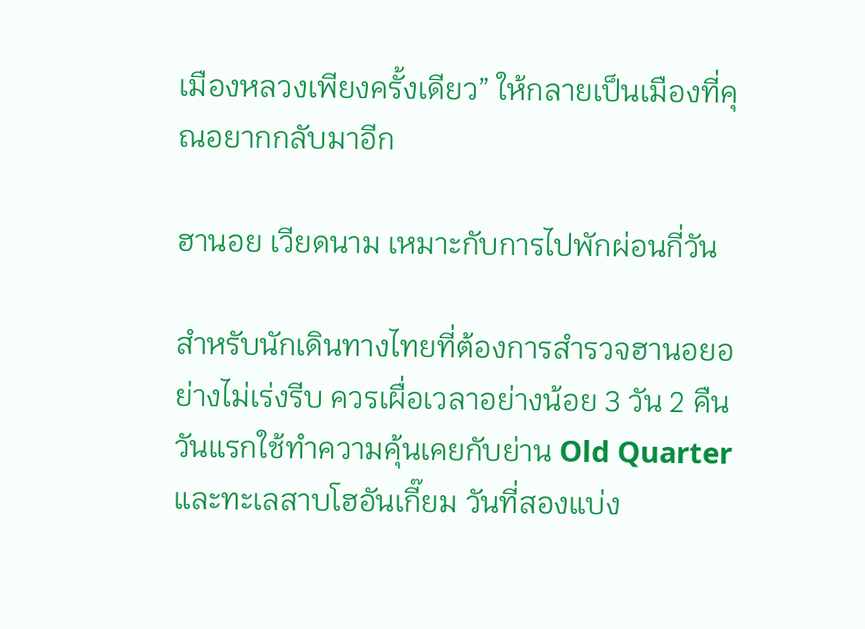เมืองหลวงเพียงครั้งเดียว” ให้กลายเป็นเมืองที่คุณอยากกลับมาอีก

ฮานอย เวียดนาม เหมาะกับการไปพักผ่อนกี่วัน

สำหรับนักเดินทางไทยที่ต้องการสำรวจฮานอยอย่างไม่เร่งรีบ ควรเผื่อเวลาอย่างน้อย 3 วัน 2 คืน วันแรกใช้ทำความคุ้นเคยกับย่าน Old Quarter และทะเลสาบโฮอันเกี๊ยม วันที่สองแบ่ง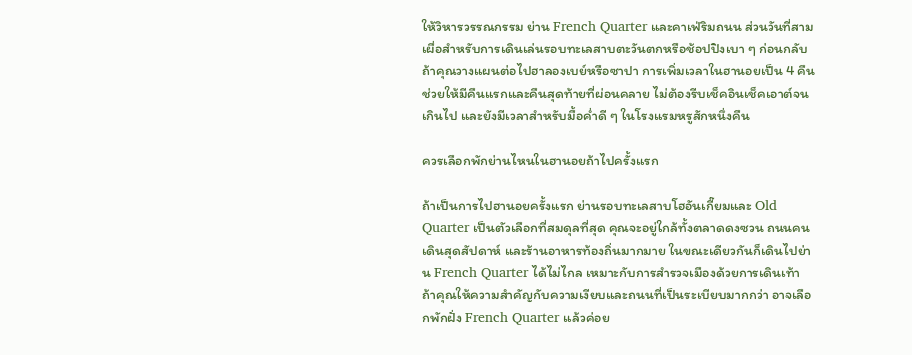ให้วิหารวรรณกรรม ย่าน French Quarter และคาเฟ่ริมถนน ส่วนวันที่สามเผื่อสำหรับการเดินเล่นรอบทะเลสาบตะวันตกหรือช้อปปิงเบา ๆ ก่อนกลับ ถ้าคุณวางแผนต่อไปฮาลองเบย์หรือซาปา การเพิ่มเวลาในฮานอยเป็น 4 คืนช่วยให้มีคืนแรกและคืนสุดท้ายที่ผ่อนคลาย ไม่ต้องรีบเช็คอินเช็คเอาต์จนเกินไป และยังมีเวลาสำหรับมื้อค่ำดี ๆ ในโรงแรมหรูสักหนึ่งคืน

ควรเลือกพักย่านไหนในฮานอยถ้าไปครั้งแรก

ถ้าเป็นการไปฮานอยครั้งแรก ย่านรอบทะเลสาบโฮอันเกี๊ยมและ Old Quarter เป็นตัวเลือกที่สมดุลที่สุด คุณจะอยู่ใกล้ทั้งตลาดดงซวน ถนนคนเดินสุดสัปดาห์ และร้านอาหารท้องถิ่นมากมาย ในขณะเดียวกันก็เดินไปย่าน French Quarter ได้ไม่ไกล เหมาะกับการสำรวจเมืองด้วยการเดินเท้า ถ้าคุณให้ความสำคัญกับความเงียบและถนนที่เป็นระเบียบมากกว่า อาจเลือกพักฝั่ง French Quarter แล้วค่อย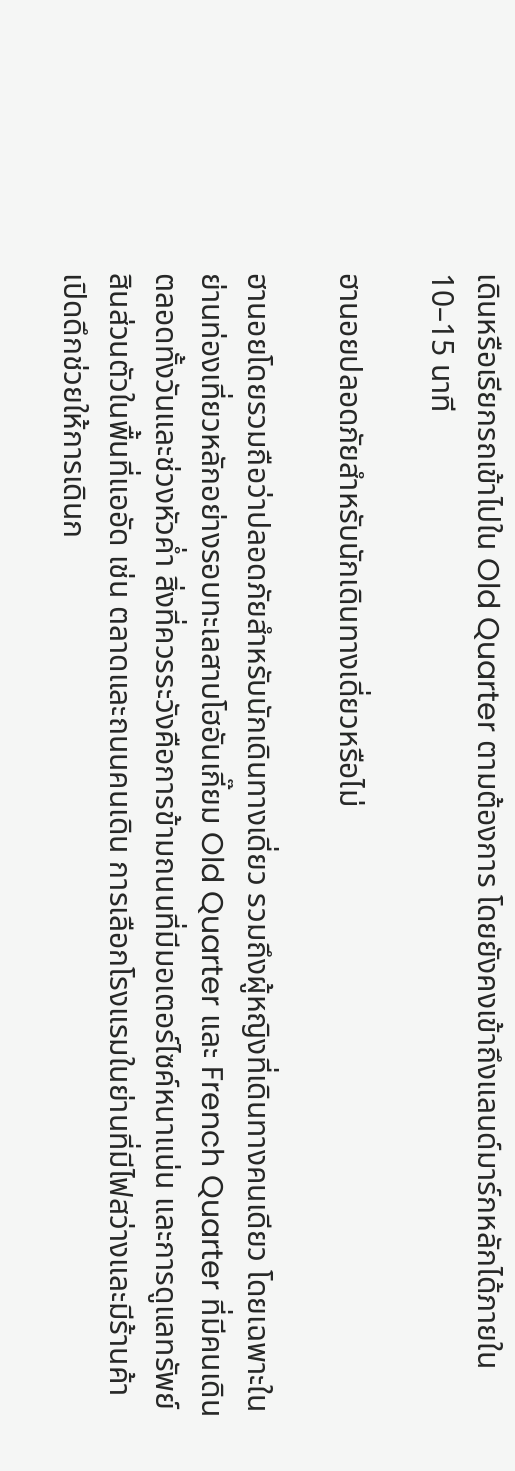เดินหรือเรียกรถเข้าไปใน Old Quarter ตามต้องการ โดยยังคงเข้าถึงแลนด์มาร์กหลักได้ภายใน 10–15 นาที

ฮานอยปลอดภัยสำหรับนักเดินทางเดี่ยวหรือไม่

ฮานอยโดยรวมถือว่าปลอดภัยสำหรับนักเดินทางเดี่ยว รวมถึงผู้หญิงที่เดินทางคนเดียว โดยเฉพาะในย่านท่องเที่ยวหลักอย่างรอบทะเลสาบโฮอันเกี๊ยม Old Quarter และ French Quarter ที่มีคนเดินตลอดทั้งวันและช่วงหัวค่ำ สิ่งที่ควรระวังคือการข้ามถนนที่มีมอเตอร์ไซค์หนาแน่น และการดูแลทรัพย์สินส่วนตัวในพื้นที่แออัด เช่น ตลาดและถนนคนเดิน การเลือกโรงแรมในย่านที่มีไฟสว่างและมีร้านค้าเปิดดึกช่วยให้การเดินก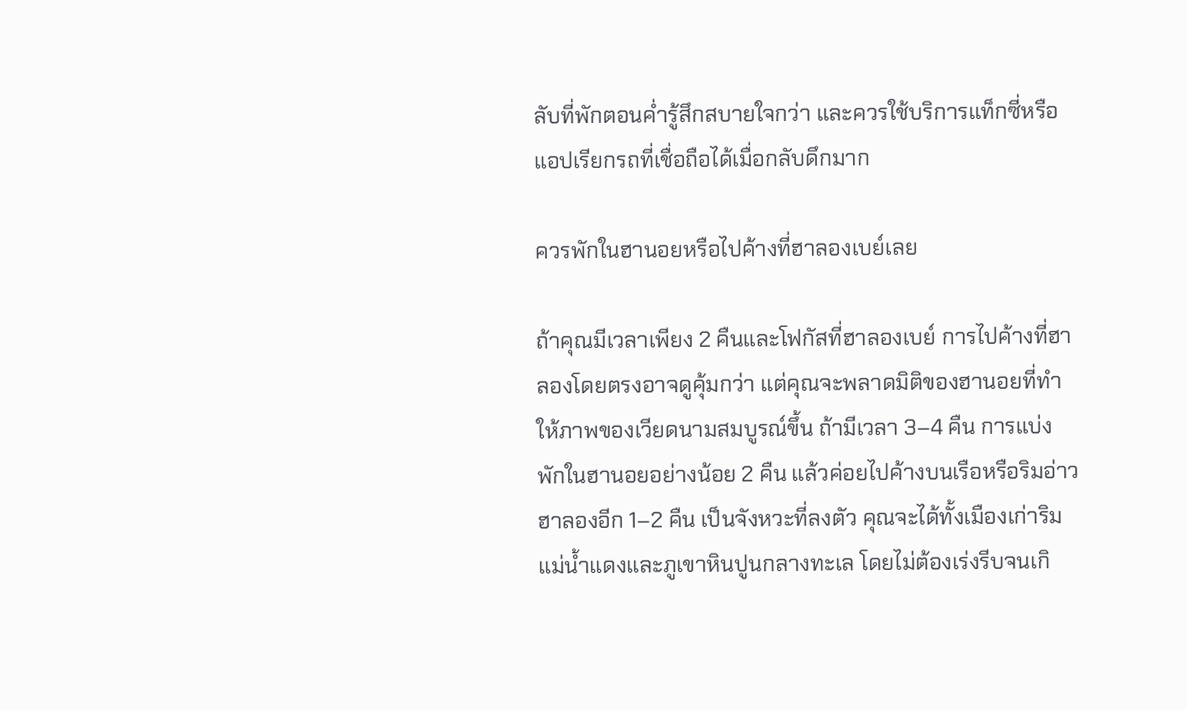ลับที่พักตอนค่ำรู้สึกสบายใจกว่า และควรใช้บริการแท็กซี่หรือแอปเรียกรถที่เชื่อถือได้เมื่อกลับดึกมาก

ควรพักในฮานอยหรือไปค้างที่ฮาลองเบย์เลย

ถ้าคุณมีเวลาเพียง 2 คืนและโฟกัสที่ฮาลองเบย์ การไปค้างที่ฮาลองโดยตรงอาจดูคุ้มกว่า แต่คุณจะพลาดมิติของฮานอยที่ทำให้ภาพของเวียดนามสมบูรณ์ขึ้น ถ้ามีเวลา 3–4 คืน การแบ่งพักในฮานอยอย่างน้อย 2 คืน แล้วค่อยไปค้างบนเรือหรือริมอ่าวฮาลองอีก 1–2 คืน เป็นจังหวะที่ลงตัว คุณจะได้ทั้งเมืองเก่าริมแม่น้ำแดงและภูเขาหินปูนกลางทะเล โดยไม่ต้องเร่งรีบจนเกิ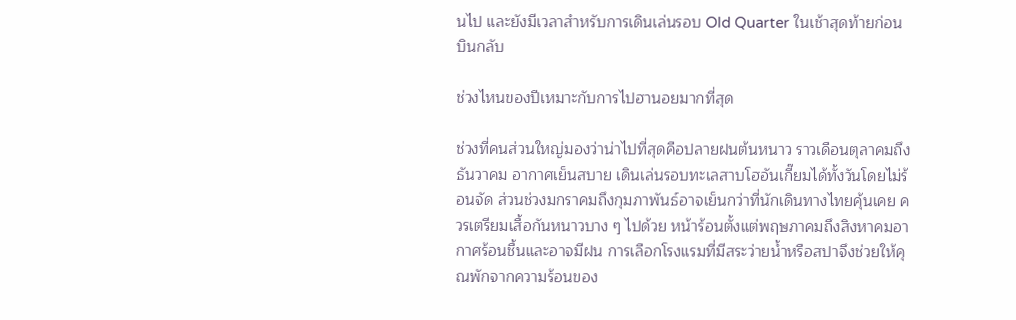นไป และยังมีเวลาสำหรับการเดินเล่นรอบ Old Quarter ในเช้าสุดท้ายก่อนบินกลับ

ช่วงไหนของปีเหมาะกับการไปฮานอยมากที่สุด

ช่วงที่คนส่วนใหญ่มองว่าน่าไปที่สุดคือปลายฝนต้นหนาว ราวเดือนตุลาคมถึงธันวาคม อากาศเย็นสบาย เดินเล่นรอบทะเลสาบโฮอันเกี๊ยมได้ทั้งวันโดยไม่ร้อนจัด ส่วนช่วงมกราคมถึงกุมภาพันธ์อาจเย็นกว่าที่นักเดินทางไทยคุ้นเคย ควรเตรียมเสื้อกันหนาวบาง ๆ ไปด้วย หน้าร้อนตั้งแต่พฤษภาคมถึงสิงหาคมอากาศร้อนชื้นและอาจมีฝน การเลือกโรงแรมที่มีสระว่ายน้ำหรือสปาจึงช่วยให้คุณพักจากความร้อนของ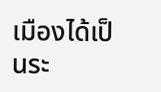เมืองได้เป็นระ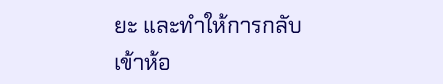ยะ และทำให้การกลับเข้าห้อ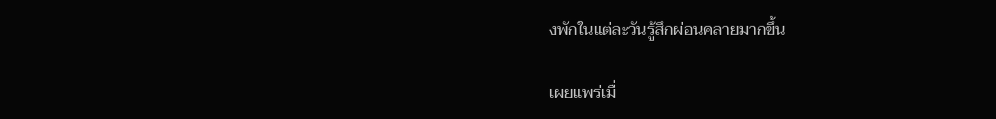งพักในแต่ละวันรู้สึกผ่อนคลายมากขึ้น

เผยแพร่เมื่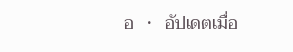อ   •   อัปเดตเมื่อ